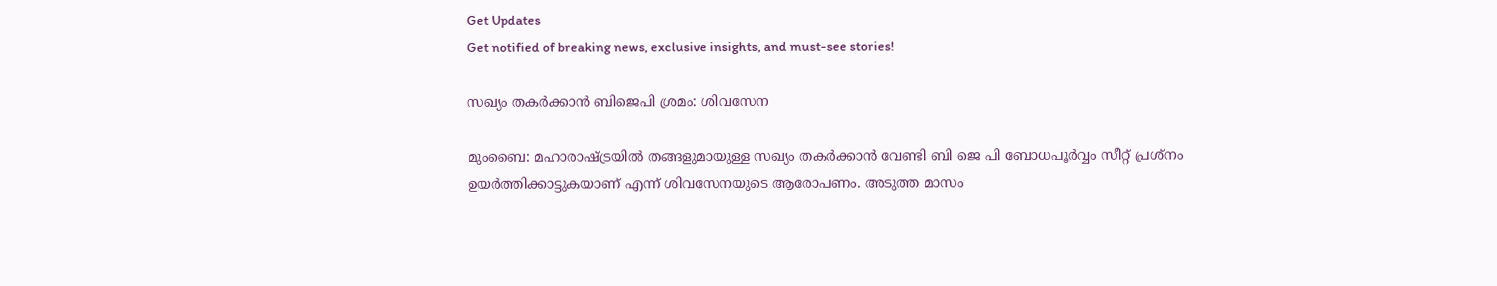Get Updates
Get notified of breaking news, exclusive insights, and must-see stories!

സഖ്യം തകര്‍ക്കാന്‍ ബിജെപി ശ്രമം: ശിവസേന

മുംബൈ: മഹാരാഷ്ട്രയില്‍ തങ്ങളുമായുള്ള സഖ്യം തകര്‍ക്കാന്‍ വേണ്ടി ബി ജെ പി ബോധപൂര്‍വ്വം സീറ്റ് പ്രശ്‌നം ഉയര്‍ത്തിക്കാട്ടുകയാണ് എന്ന് ശിവസേനയുടെ ആരോപണം. അടുത്ത മാസം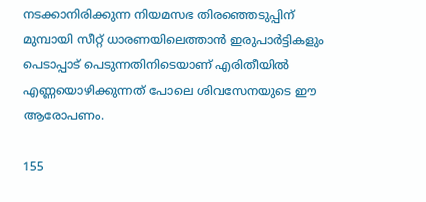നടക്കാനിരിക്കുന്ന നിയമസഭ തിരഞ്ഞെടുപ്പിന് മുമ്പായി സീറ്റ് ധാരണയിലെത്താന്‍ ഇരുപാര്‍ട്ടികളും പെടാപ്പാട് പെടുന്നതിനിടെയാണ് എരിതീയില്‍ എണ്ണയൊഴിക്കുന്നത് പോലെ ശിവസേനയുടെ ഈ ആരോപണം.

155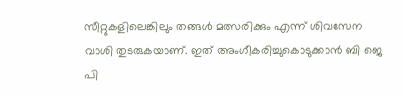സീറ്റുകളിലെങ്കിലും തങ്ങള്‍ മത്സരിക്കും എന്ന് ശിവസേന വാശി തുടരുകയാണ്. ഇത് അംഗീകരിച്ചുകൊടുക്കാന്‍ ബി ജെ പി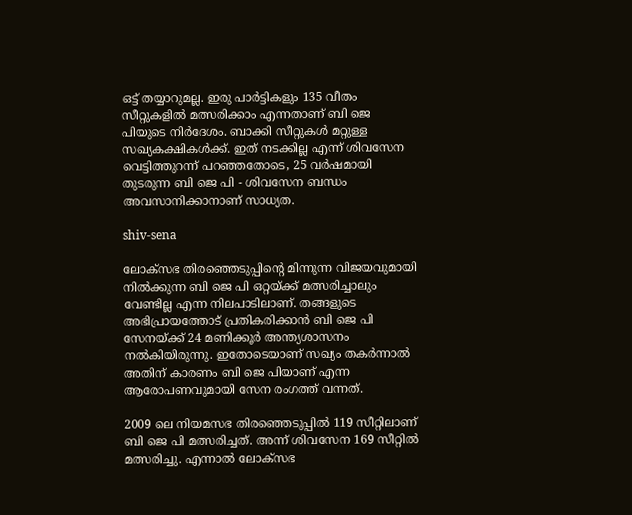ഒട്ട് തയ്യാറുമല്ല. ഇരു പാര്‍ട്ടികളും 135 വീതം സീറ്റുകളില്‍ മത്സരിക്കാം എന്നതാണ് ബി ജെ പിയുടെ നിര്‍ദേശം. ബാക്കി സീറ്റുകള്‍ മറ്റുള്ള സഖ്യകക്ഷികള്‍ക്ക്. ഇത് നടക്കില്ല എന്ന് ശിവസേന വെട്ടിത്തുറന്ന് പറഞ്ഞതോടെ, 25 വര്‍ഷമായി തുടരുന്ന ബി ജെ പി - ശിവസേന ബന്ധം അവസാനിക്കാനാണ് സാധ്യത.

shiv-sena

ലോക്‌സഭ തിരഞ്ഞെടുപ്പിന്റെ മിന്നുന്ന വിജയവുമായി നില്‍ക്കുന്ന ബി ജെ പി ഒറ്റയ്ക്ക് മത്സരിച്ചാലും വേണ്ടില്ല എന്ന നിലപാടിലാണ്. തങ്ങളുടെ അഭിപ്രായത്തോട് പ്രതികരിക്കാന്‍ ബി ജെ പി സേനയ്ക്ക് 24 മണിക്കൂര്‍ അന്ത്യശാസനം നല്‍കിയിരുന്നു. ഇതോടെയാണ് സഖ്യം തകര്‍ന്നാല്‍ അതിന് കാരണം ബി ജെ പിയാണ് എന്ന ആരോപണവുമായി സേന രംഗത്ത് വന്നത്.

2009 ലെ നിയമസഭ തിരഞ്ഞെടുപ്പില്‍ 119 സീറ്റിലാണ് ബി ജെ പി മത്സരിച്ചത്. അന്ന് ശിവസേന 169 സീറ്റില്‍ മത്സരിച്ചു. എന്നാല്‍ ലോക്‌സഭ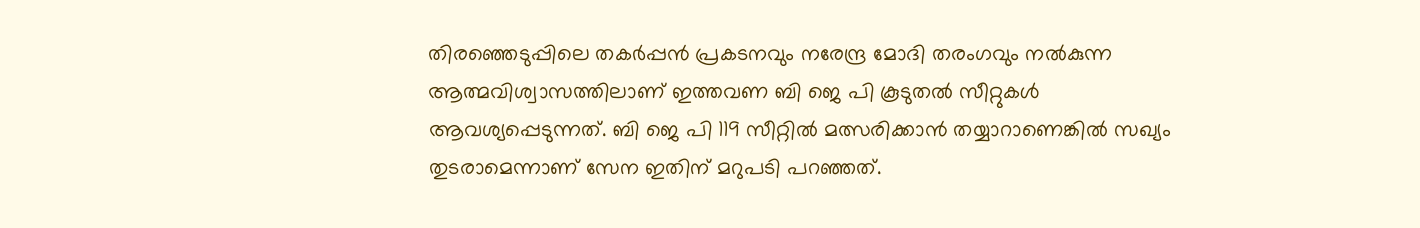തിരഞ്ഞെടുപ്പിലെ തകര്‍പ്പന്‍ പ്രകടനവും നരേന്ദ്ര മോദി തരംഗവും നല്‍കുന്ന ആത്മവിശ്വാസത്തിലാണ് ഇത്തവണ ബി ജെ പി കൂടുതല്‍ സീറ്റുകള്‍ ആവശ്യപ്പെടുന്നത്. ബി ജെ പി 119 സീറ്റില്‍ മത്സരിക്കാന്‍ തയ്യാറാണെങ്കില്‍ സഖ്യം തുടരാമെന്നാണ് സേന ഇതിന് മറുപടി പറഞ്ഞത്.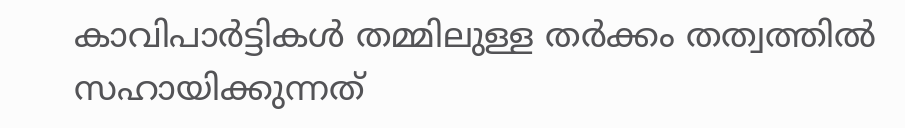കാവിപാര്‍ട്ടികള്‍ തമ്മിലുള്ള തര്‍ക്കം തത്വത്തില്‍ സഹായിക്കുന്നത്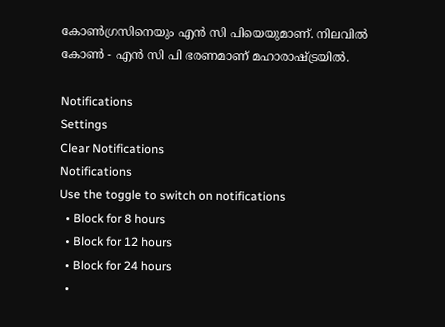കോണ്‍ഗ്രസിനെയും എന്‍ സി പിയെയുമാണ്. നിലവില്‍ കോണ്‍ - എന്‍ സി പി ഭരണമാണ് മഹാരാഷ്ട്രയില്‍.

Notifications
Settings
Clear Notifications
Notifications
Use the toggle to switch on notifications
  • Block for 8 hours
  • Block for 12 hours
  • Block for 24 hours
  •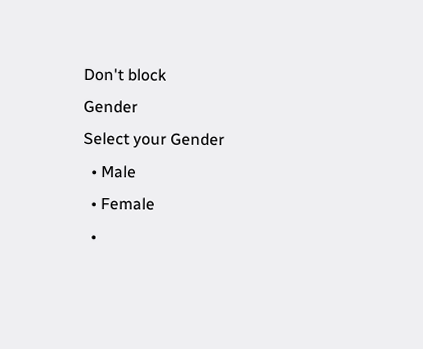Don't block
Gender
Select your Gender
  • Male
  • Female
  •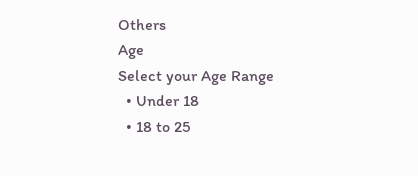Others
Age
Select your Age Range
  • Under 18
  • 18 to 25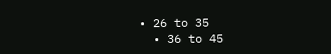• 26 to 35
  • 36 to 45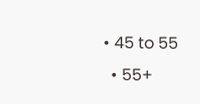• 45 to 55
  • 55+